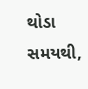થોડા સમયથી,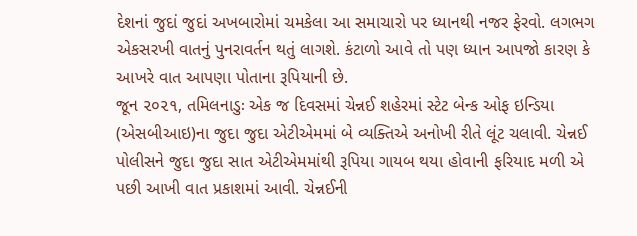દેશનાં જુદાં જુદાં અખબારોમાં ચમકેલા આ સમાચારો પર ધ્યાનથી નજર ફેરવો. લગભગ એકસરખી વાતનું પુનરાવર્તન થતું લાગશે. કંટાળો આવે તો પણ ધ્યાન આપજો કારણ કે આખરે વાત આપણા પોતાના રૂપિયાની છે.
જૂન ૨૦૨૧, તમિલનાડુઃ એક જ દિવસમાં ચેન્નઈ શહેરમાં સ્ટેટ બેન્ક ઓફ ઇન્ડિયા (એસબીઆઇ)ના જુદા જુદા એટીએમમાં બે વ્યક્તિએ અનોખી રીતે લૂંટ ચલાવી. ચેન્નઈ પોલીસને જુદા જુદા સાત એટીએમમાંથી રૂપિયા ગાયબ થયા હોવાની ફરિયાદ મળી એ પછી આખી વાત પ્રકાશમાં આવી. ચેન્નઈની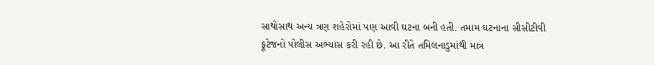સાથોસાથ અન્ય ત્રણ શહેરોમાં પણ આવી ઘટના બની હતી. તમામ ઘટનાના સીસીટીવી ફૂટેજનો પોલીસ અભ્યાસ કરી રહી છે. આ રીતે તમિલનાડુમાંથી માત્ર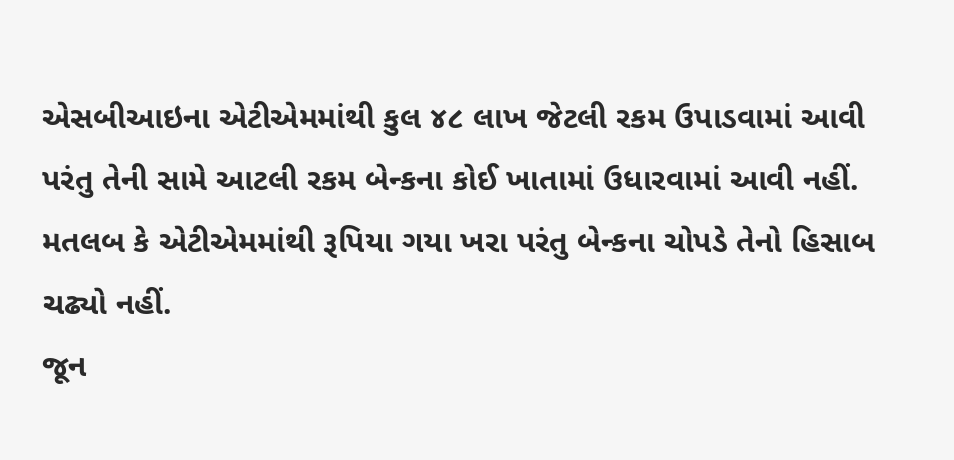એસબીઆઇના એટીએમમાંથી કુલ ૪૮ લાખ જેટલી રકમ ઉપાડવામાં આવી પરંતુ તેની સામે આટલી રકમ બેન્કના કોઈ ખાતામાં ઉધારવામાં આવી નહીં. મતલબ કે એટીએમમાંથી રૂપિયા ગયા ખરા પરંતુ બેન્કના ચોપડે તેનો હિસાબ ચઢ્યો નહીં.
જૂન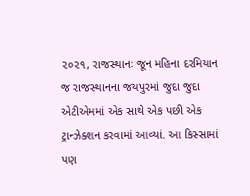૨૦૨૧, રાજસ્થાનઃ જૂન મહિના દરમિયાન જ રાજસ્થાનના જયપુરમાં જુદા જુદા એટીએમમાં એક સાથે એક પછી એક ટ્રાન્ઝેક્શન કરવામાં આવ્યાં. આ કિસ્સામાં પણ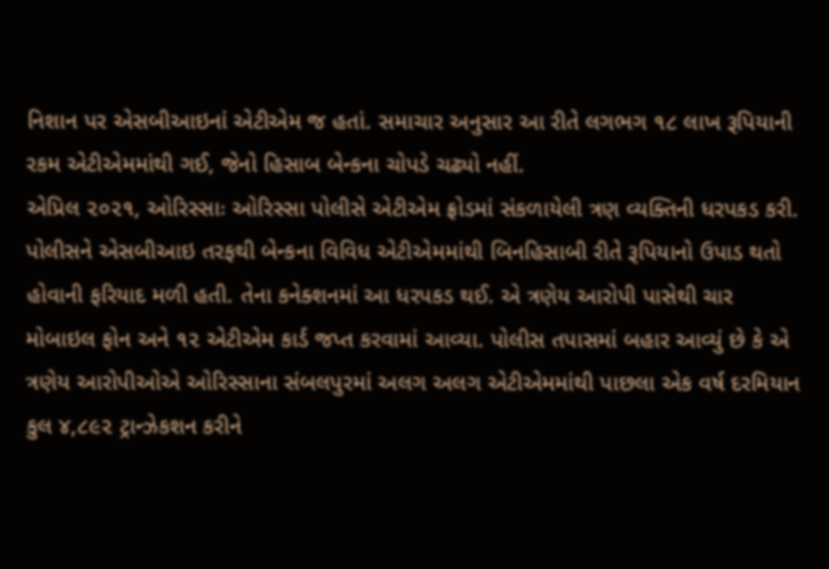નિશાન પર એસબીઆઇનાં એટીએમ જ હતાં. સમાચાર અનુસાર આ રીતે લગભગ ૧૮ લાખ રૂપિયાની રકમ એટીએમમાંથી ગઈ, જેનો હિસાબ બેન્કના ચોપડે ચઢ્યો નહીં.
એપ્રિલ ૨૦૨૧, ઓરિસ્સાઃ ઓરિસ્સા પોલીસે એટીએમ ફ્રોડમાં સંકળાયેલી ત્રણ વ્યક્તિની ધરપકડ કરી. પોલીસને એસબીઆઇ તરફથી બેન્કના વિવિધ એટીએમમાંથી બિનહિસાબી રીતે રૂપિયાનો ઉપાડ થતો હોવાની ફરિયાદ મળી હતી. તેના કનેક્શનમાં આ ધરપકડ થઈ. એ ત્રણેય આરોપી પાસેથી ચાર મોબાઇલ ફોન અને ૧૨ એટીએમ કાર્ડ જપ્ત કરવામાં આવ્યા. પોલીસ તપાસમાં બહાર આવ્યું છે કે એ ત્રણેય આરોપીઓએ ઓરિસ્સાના સંબલપુરમાં અલગ અલગ એટીએમમાંથી પાછલા એક વર્ષ દરમિયાન કુલ ૪,૮૯૨ ટ્રાન્ઝેકશન કરીને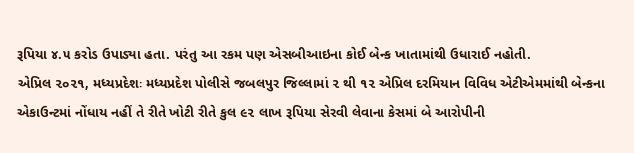રૂપિયા ૪.૫ કરોડ ઉપાડ્યા હતા. પરંતુ આ રકમ પણ એસબીઆઇના કોઈ બેન્ક ખાતામાંથી ઉધારાઈ નહોતી.
એપ્રિલ ૨૦૨૧, મધ્યપ્રદેશઃ મધ્યપ્રદેશ પોલીસે જબલપુર જિલ્લામાં ૨ થી ૧૨ એપ્રિલ દરમિયાન વિવિધ એટીએમમાંથી બેન્કના એકાઉન્ટમાં નોંધાય નહીં તે રીતે ખોટી રીતે કુલ ૯૨ લાખ રૂપિયા સેરવી લેવાના કેસમાં બે આરોપીની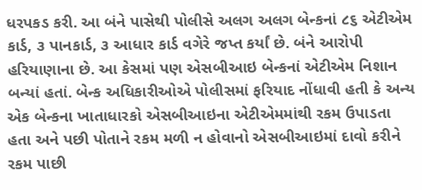ધરપકડ કરી. આ બંને પાસેથી પોલીસે અલગ અલગ બેન્કનાં ૮૬ એટીએમ કાર્ડ, ૩ પાનકાર્ડ, ૩ આધાર કાર્ડ વગેરે જપ્ત કર્યાં છે. બંને આરોપી હરિયાણાના છે. આ કેસમાં પણ એસબીઆઇ બેન્કનાં એટીએમ નિશાન બન્યાં હતાં. બેન્ક અધિકારીઓએ પોલીસમાં ફરિયાદ નોંધાવી હતી કે અન્ય એક બેન્કના ખાતાધારકો એસબીઆઇના એટીએમમાંથી રકમ ઉપાડતા હતા અને પછી પોતાને રકમ મળી ન હોવાનો એસબીઆઇમાં દાવો કરીને રકમ પાછી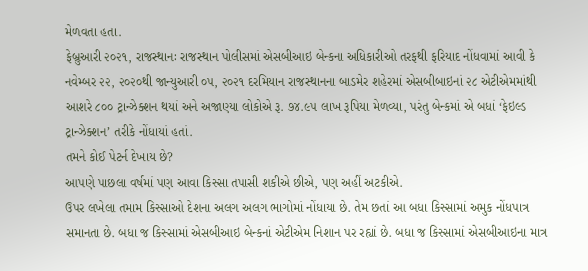મેળવતા હતા.
ફેબ્રુઆરી ૨૦૨૧, રાજસ્થાનઃ રાજસ્થાન પોલીસમાં એસબીઆઇ બેન્કના અધિકારીઓ તરફથી ફરિયાદ નોંધવામાં આવી કે નવેમ્બર ૨૨, ૨૦૨૦થી જાન્યુઆરી ૦૫, ૨૦૨૧ દરમિયાન રાજસ્થાનના બાડમેર શહેરમાં એસબીબાઇનાં ૨૮ એટીએમમાંથી આશરે ૮૦૦ ટ્રાન્ઝેક્શન થયાં અને અજાણ્યા લોકોએ રૂ. ૭૪.૯૫ લાખ રૂપિયા મેળવ્યા, પરંતુ બેન્કમાં એ બધાં ‘ફેઇલ્ડ ટ્રાન્ઝેક્શન’ તરીકે નોંધાયાં હતાં.
તમને કોઈ પેટર્ન દેખાય છે?
આપણે પાછલા વર્ષમાં પણ આવા કિસ્સા તપાસી શકીએ છીએ, પણ અહીં અટકીએ.
ઉપર લખેલા તમામ કિસ્સાઓ દેશના અલગ અલગ ભાગોમાં નોંધાયા છે. તેમ છતાં આ બધા કિસ્સામાં અમુક નોંધપાત્ર સમાનતા છે. બધા જ કિસ્સામાં એસબીઆઇ બેન્કનાં એટીએમ નિશાન પર રહ્યાં છે. બધા જ કિસ્સામાં એસબીઆઇના માત્ર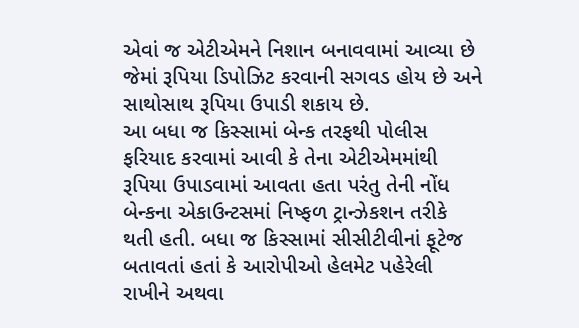એવાં જ એટીએમને નિશાન બનાવવામાં આવ્યા છે જેમાં રૂપિયા ડિપોઝિટ કરવાની સગવડ હોય છે અને સાથોસાથ રૂપિયા ઉપાડી શકાય છે.
આ બધા જ કિસ્સામાં બેન્ક તરફથી પોલીસ ફરિયાદ કરવામાં આવી કે તેના એટીએમમાંથી રૂપિયા ઉપાડવામાં આવતા હતા પરંતુ તેની નોંધ બેન્કના એકાઉન્ટસમાં નિષ્ફળ ટ્રાન્ઝેકશન તરીકે થતી હતી. બધા જ કિસ્સામાં સીસીટીવીનાં ફૂટેજ બતાવતાં હતાં કે આરોપીઓ હેલમેટ પહેરેલી રાખીને અથવા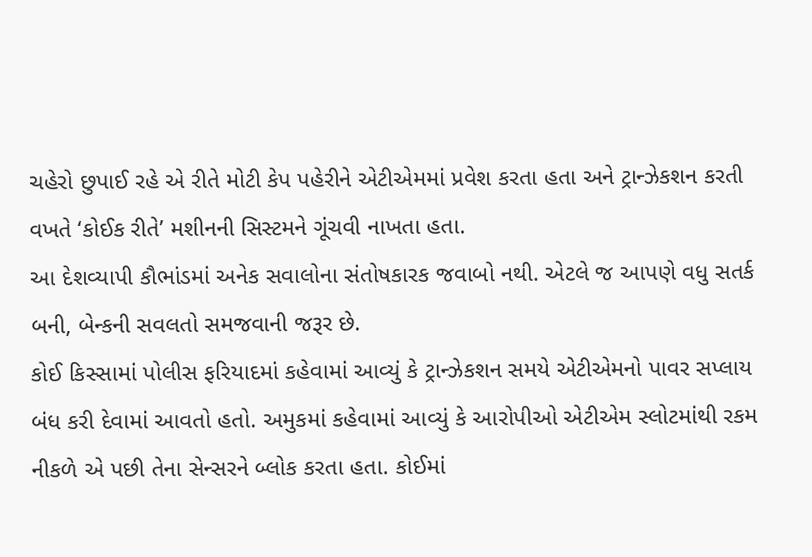ચહેરો છુપાઈ રહે એ રીતે મોટી કેપ પહેરીને એટીએમમાં પ્રવેશ કરતા હતા અને ટ્રાન્ઝેકશન કરતી વખતે ‘કોઈક રીતે’ મશીનની સિસ્ટમને ગૂંચવી નાખતા હતા.
આ દેશવ્યાપી કૌભાંડમાં અનેક સવાલોના સંતોષકારક જવાબો નથી. એટલે જ આપણે વધુ સતર્ક બની, બેન્કની સવલતો સમજવાની જરૂર છે.
કોઈ કિસ્સામાં પોલીસ ફરિયાદમાં કહેવામાં આવ્યું કે ટ્રાન્ઝેકશન સમયે એટીએમનો પાવર સપ્લાય બંધ કરી દેવામાં આવતો હતો. અમુકમાં કહેવામાં આવ્યું કે આરોપીઓ એટીએમ સ્લોટમાંથી રકમ નીકળે એ પછી તેના સેન્સરને બ્લોક કરતા હતા. કોઈમાં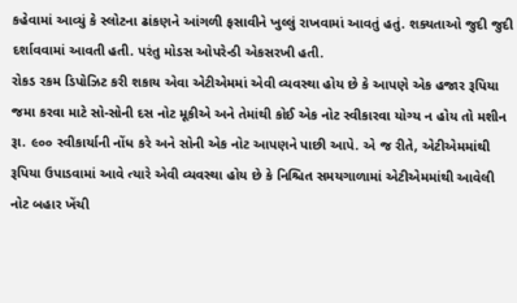કહેવામાં આવ્યું કે સ્લોટના ઢાંકણને આંગળી ફસાવીને ખુલ્લું રાખવામાં આવતું હતું. શક્યતાઓ જુદી જુદી દર્શાવવામાં આવતી હતી. પરંતુ મોડસ ઓપરેન્ડી એકસરખી હતી.
રોકડ રકમ ડિપોઝિટ કરી શકાય એવા એટીએમમાં એવી વ્યવસ્થા હોય છે કે આપણે એક હજાર રૂપિયા જમા કરવા માટે સો-સોની દસ નોટ મૂકીએ અને તેમાંથી કોઈ એક નોટ સ્વીકારવા યોગ્ય ન હોય તો મશીન રૂા. ૯૦૦ સ્વીકાર્યાની નોંધ કરે અને સોની એક નોટ આપણને પાછી આપે. એ જ રીતે, એટીએમમાંથી રૂપિયા ઉપાડવામાં આવે ત્યારે એવી વ્યવસ્થા હોય છે કે નિશ્ચિત સમયગાળામાં એટીએમમાંથી આવેલી નોટ બહાર ખેંચી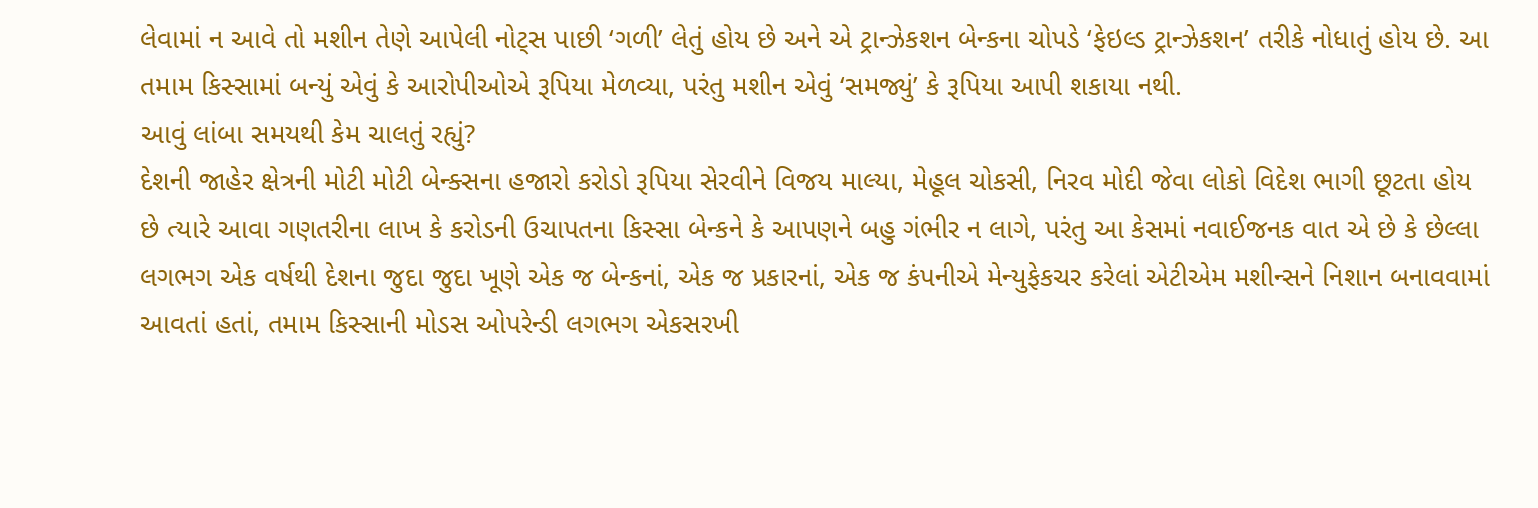લેવામાં ન આવે તો મશીન તેણે આપેલી નોટ્સ પાછી ‘ગળી’ લેતું હોય છે અને એ ટ્રાન્ઝેકશન બેન્કના ચોપડે ‘ફેઇલ્ડ ટ્રાન્ઝેકશન’ તરીકે નોધાતું હોય છે. આ તમામ કિસ્સામાં બન્યું એવું કે આરોપીઓએ રૂપિયા મેળવ્યા, પરંતુ મશીન એવું ‘સમજ્યું’ કે રૂપિયા આપી શકાયા નથી.
આવું લાંબા સમયથી કેમ ચાલતું રહ્યું?
દેશની જાહેર ક્ષેત્રની મોટી મોટી બેન્ક્સના હજારો કરોડો રૂપિયા સેરવીને વિજય માલ્યા, મેહૂલ ચોકસી, નિરવ મોદી જેવા લોકો વિદેશ ભાગી છૂટતા હોય છે ત્યારે આવા ગણતરીના લાખ કે કરોડની ઉચાપતના કિસ્સા બેન્કને કે આપણને બહુ ગંભીર ન લાગે, પરંતુ આ કેસમાં નવાઈજનક વાત એ છે કે છેલ્લા લગભગ એક વર્ષથી દેશના જુદા જુદા ખૂણે એક જ બેન્કનાં, એક જ પ્રકારનાં, એક જ કંપનીએ મેન્યુફેકચર કરેલાં એટીએમ મશીન્સને નિશાન બનાવવામાં આવતાં હતાં, તમામ કિસ્સાની મોડસ ઓપરેન્ડી લગભગ એકસરખી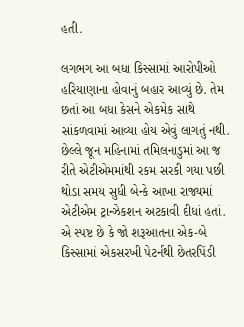હતી.

લગભગ આ બધા કિસ્સામાં આરોપીઓ હરિયાણાના હોવાનું બહાર આવ્યું છે. તેમ છતાં આ બધા કેસને એકમેક સાથે સાંકળવામાં આવ્યા હોય એવું લાગતું નથી. છેલ્લે જૂન મહિનામાં તમિલનાડુમાં આ જ રીતે એટીએમમાંથી રકમ સરકી ગયા પછી થોડા સમય સુધી બેન્કે આખા રાજ્યમાં એટીએમ ટ્રાન્ઝેકશન અટકાવી દીધાં હતાં.
એ સ્પષ્ટ છે કે જો શરૂઆતના એક-બે કિસ્સામાં એકસરખી પેટર્નથી છેતરપિંડી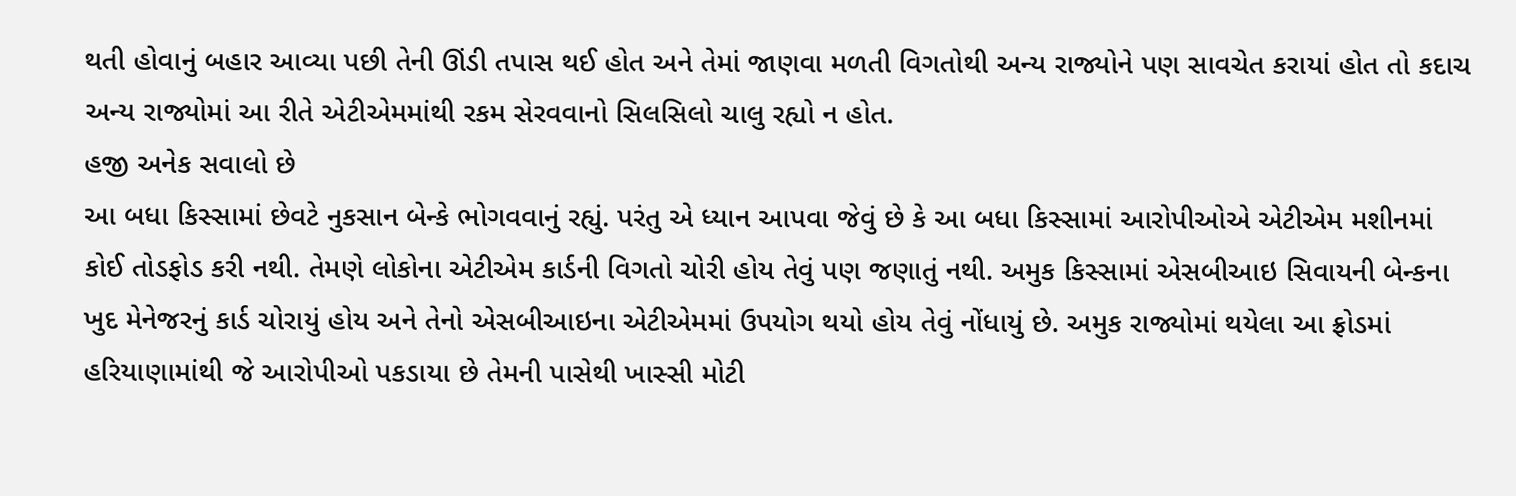થતી હોવાનું બહાર આવ્યા પછી તેની ઊંડી તપાસ થઈ હોત અને તેમાં જાણવા મળતી વિગતોથી અન્ય રાજ્યોને પણ સાવચેત કરાયાં હોત તો કદાચ અન્ય રાજ્યોમાં આ રીતે એટીએમમાંથી રકમ સેરવવાનો સિલસિલો ચાલુ રહ્યો ન હોત.
હજી અનેક સવાલો છે
આ બધા કિસ્સામાં છેવટે નુકસાન બેન્કે ભોગવવાનું રહ્યું. પરંતુ એ ધ્યાન આપવા જેવું છે કે આ બધા કિસ્સામાં આરોપીઓએ એટીએમ મશીનમાં કોઈ તોડફોડ કરી નથી. તેમણે લોકોના એટીએમ કાર્ડની વિગતો ચોરી હોય તેવું પણ જણાતું નથી. અમુક કિસ્સામાં એસબીઆઇ સિવાયની બેન્કના ખુદ મેનેજરનું કાર્ડ ચોરાયું હોય અને તેનો એસબીઆઇના એટીએમમાં ઉપયોગ થયો હોય તેવું નોંધાયું છે. અમુક રાજ્યોમાં થયેલા આ ફ્રોડમાં હરિયાણામાંથી જે આરોપીઓ પકડાયા છે તેમની પાસેથી ખાસ્સી મોટી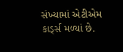સંખ્યામાં એટીએમ કાર્ડ્સ મળ્યાં છે.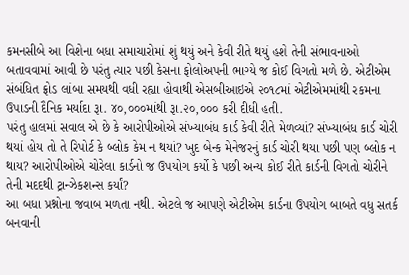કમનસીબે આ વિશેના બધા સમાચારોમાં શું થયું અને કેવી રીતે થયું હશે તેની સંભાવનાઓ બતાવવામાં આવી છે પરંતુ ત્યાર પછી કેસના ફોલોઅપની ભાગ્યે જ કોઈ વિગતો મળે છે. એટીએમ સંબંધિત ફ્રોડ લાંબા સમયથી વધી રહ્યા હોવાથી એસબીઆઇએ ૨૦૧૮માં એટીએમમાંથી રકમના ઉપાડની દૈનિક મર્યાદા રૂા. ૪૦,૦૦૦માંથી રૂા.૨૦,૦૦૦ કરી દીધી હતી.
પરંતુ હાલમાં સવાલ એ છે કે આરોપીઓએ સંખ્યાબંધ કાર્ડ કેવી રીતે મેળવ્યાં? સંખ્યાબંધ કાર્ડ ચોરી થયાં હોય તો તે રિપોર્ટ કે બ્લોક કેમ ન થયાં? ખુદ બેન્ક મેનેજરનું કાર્ડ ચોરી થયા પછી પણ બ્લોક ન થાય? આરોપીઓએ ચોરેલા કાર્ડનો જ ઉપયોગ કર્યો કે પછી અન્ય કોઈ રીતે કાર્ડની વિગતો ચોરીને તેની મદદથી ટ્રાન્ઝેકશન્સ કર્યાં?
આ બધા પ્રશ્નોના જવાબ મળતા નથી. એટલે જ આપણે એટીએમ કાર્ડના ઉપયોગ બાબતે વધુ સતર્ક બનવાની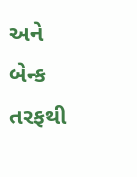અને બેન્ક તરફથી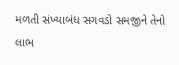મળતી સંખ્યાબંધ સગવડો સમજીને તેનો લાભ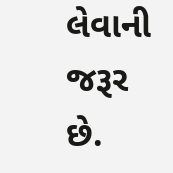લેવાની જરૂર છે.